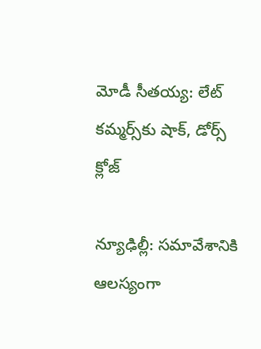మోడీ సీతయ్య: లేట్ కమ్మర్స్‌కు షాక్, డోర్స్ క్లోజ్

న్యూఢిల్లీ: సమావేశానికి ఆలస్యంగా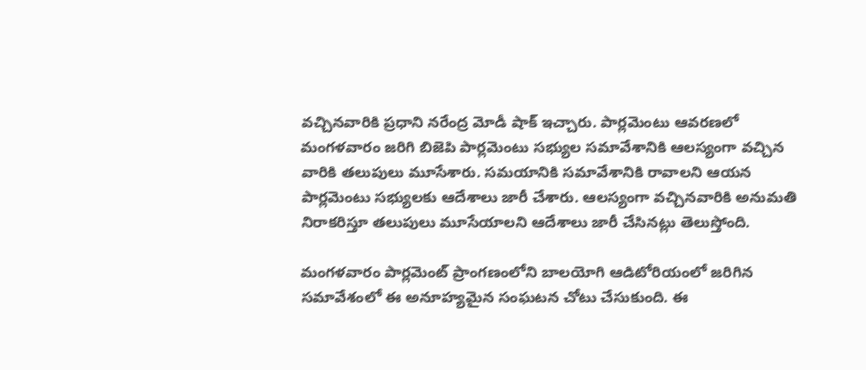వచ్చినవారికి ప్రధాని నరేంద్ర మోడీ షాక్ ఇచ్చారు. పార్లమెంటు ఆవరణలో మంగళవారం జరిగి బిజెపి పార్లమెంటు సభ్యుల సమావేశానికి ఆలస్యంగా వచ్చిన వారికి తలుపులు మూసేశారు. సమయానికి సమావేశానికి రావాలని ఆయన పార్లమెంటు సభ్యులకు ఆదేశాలు జారీ చేశారు. ఆలస్యంగా వచ్చినవారికి అనుమతి నిరాకరిస్తూ తలుపులు మూసేయాలని ఆదేశాలు జారీ చేసినట్లు తెలుస్తోంది.

మంగళవారం పార్లమెంట్ ప్రాంగణంలోని బాలయోగి ఆడిటోరియంలో జరిగిన సమావేశంలో ఈ అనూహ్యమైన సంఘటన చోటు చేసుకుంది. ఈ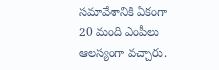సమావేశానికి ఏకంగా 20 మంది ఎంపీలు ఆలస్యంగా వచ్చారు.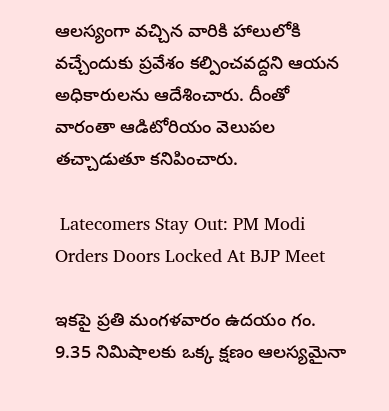ఆలస్యంగా వచ్చిన వారికి హాలులోకి వచ్చేందుకు ప్రవేశం కల్పించవద్దని ఆయన అధికారులను ఆదేశించారు. దీంతో వారంతా ఆడిటోరియం వెలుపల తచ్చాడుతూ కనిపించారు.

 Latecomers Stay Out: PM Modi Orders Doors Locked At BJP Meet

ఇకపై ప్రతి మంగళవారం ఉదయం గం. 9.35 నిమిషాలకు ఒక్క క్షణం ఆలస్యమైనా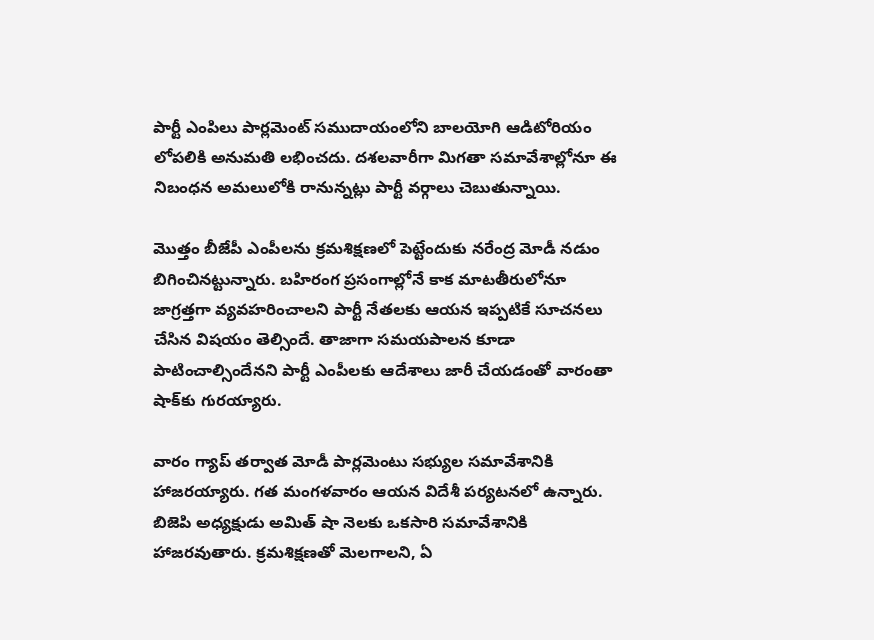పార్టీ ఎంపిలు పార్లమెంట్ సముదాయంలోని బాలయోగి ఆడిటోరియం లోపలికి అనుమతి లభించదు. దశలవారీగా మిగతా సమావేశాల్లోనూ ఈ నిబంధన అమలులోకి రానున్నట్లు పార్టీ వర్గాలు చెబుతున్నాయి.

మొత్తం బీజేపీ ఎంపీలను క్రమశిక్షణలో పెట్టేందుకు నరేంద్ర మోడీ నడుం బిగించినట్టున్నారు. బహిరంగ ప్రసంగాల్లోనే కాక మాటతీరులోనూ జాగ్రత్తగా వ్యవహరించాలని పార్టీ నేతలకు ఆయన ఇప్పటికే సూచనలు చేసిన విషయం తెల్సిందే. తాజాగా సమయపాలన కూడా పాటించాల్సిందేనని పార్టీ ఎంపీలకు ఆదేశాలు జారీ చేయడంతో వారంతా షాక్‌కు గురయ్యారు.

వారం గ్యాప్ తర్వాత మోడీ పార్లమెంటు సభ్యుల సమావేశానికి హాజరయ్యారు. గత మంగళవారం ఆయన విదేశీ పర్యటనలో ఉన్నారు. బిజెపి అధ్యక్షుడు అమిత్ షా నెలకు ఒకసారి సమావేశానికి హాజరవుతారు. క్రమశిక్షణతో మెలగాలని, ఏ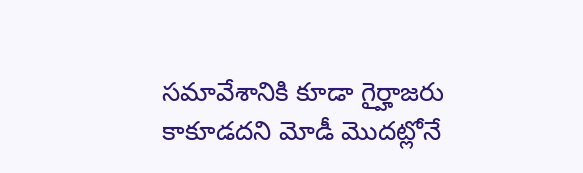సమావేశానికి కూడా గైర్హాజరు కాకూడదని మోడీ మొదట్లోనే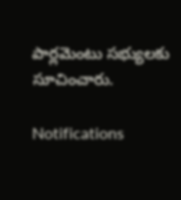పార్లమెంటు సభ్యులకు సూచించారు.

Notifications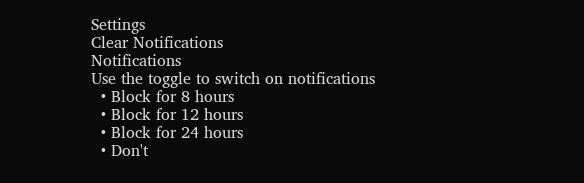Settings
Clear Notifications
Notifications
Use the toggle to switch on notifications
  • Block for 8 hours
  • Block for 12 hours
  • Block for 24 hours
  • Don't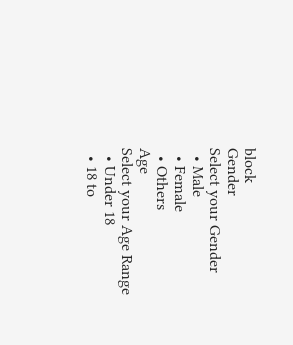block
Gender
Select your Gender
  • Male
  • Female
  • Others
Age
Select your Age Range
  • Under 18
  • 18 to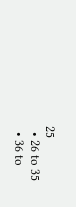25
  • 26 to 35
  • 36 to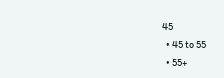45
  • 45 to 55
  • 55+